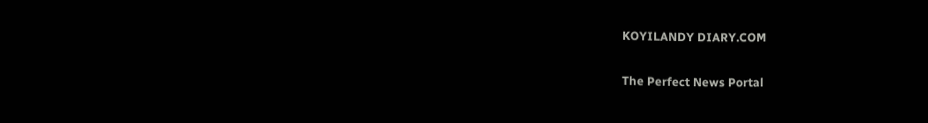KOYILANDY DIARY.COM

The Perfect News Portal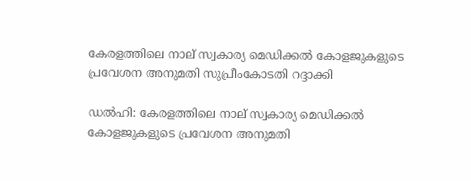കേരളത്തിലെ നാല് സ്വകാര്യ മെഡിക്കല്‍ കോളജുകളുടെ പ്രവേശന അനുമതി സുപ്രീംകോടതി റദ്ദാക്കി

ഡല്‍ഹി: കേരളത്തിലെ നാല് സ്വകാര്യ മെഡിക്കല്‍ കോളജുകളുടെ പ്രവേശന അനുമതി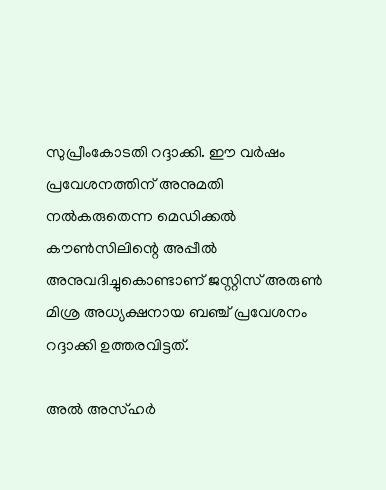സുപ്രീംകോടതി റദ്ദാക്കി. ഈ വര്‍ഷം പ്രവേശനത്തിന് അനുമതി നല്‍കരുതെന്ന മെഡിക്കല്‍ കൗണ്‍സിലിന്റെ അപ്പീല്‍ അനുവദിച്ചുകൊണ്ടാണ് ജസ്റ്റിസ് അരുണ്‍ മിശ്ര അധ്യക്ഷനായ ബഞ്ച് പ്രവേശനം റദ്ദാക്കി ഉത്തരവിട്ടത്.

അല്‍ അസ്ഹര്‍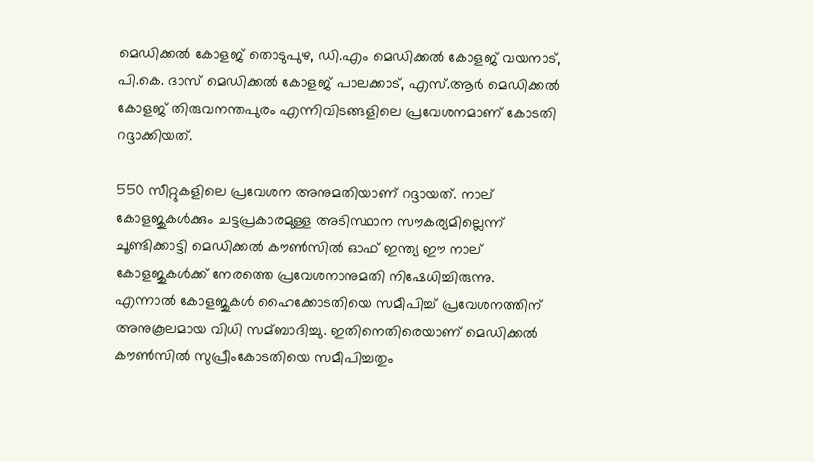മെഡിക്കല്‍ കോളജ് തൊടുപുഴ, ഡി.എം മെഡിക്കല്‍ കോളജ് വയനാട്, പി.കെ. ദാസ് മെഡിക്കല്‍ കോളജ് പാലക്കാട്, എസ്.ആര്‍ മെഡിക്കല്‍ കോളജ് തിരുവനന്തപുരം എന്നിവിടങ്ങളിലെ പ്രവേശനമാണ് കോടതി റദ്ദാക്കിയത്.

550 സീറ്റുകളിലെ പ്രവേശന അനുമതിയാണ് റദ്ദായത്. നാല് കോളജുകള്‍ക്കും ചട്ടപ്രകാരമുള്ള അടിസ്ഥാന സൗകര്യമില്ലെന്ന് ചൂണ്ടിക്കാട്ടി മെഡിക്കല്‍ കൗണ്‍സില്‍ ഓഫ് ഇന്ത്യ ഈ നാല് കോളജുകള്‍ക്ക് നേരത്തെ പ്രവേശനാനുമതി നിഷേധിച്ചിരുന്നു. എന്നാല്‍ കോളജുകള്‍ ഹൈക്കോടതിയെ സമീപിച്ച്‌ പ്രവേശനത്തിന് അനുകൂലമായ വിധി സമ്ബാദിച്ചു. ഇതിനെതിരെയാണ് മെഡിക്കല്‍ കൗണ്‍സില്‍ സുപ്രീംകോടതിയെ സമീപിച്ചതും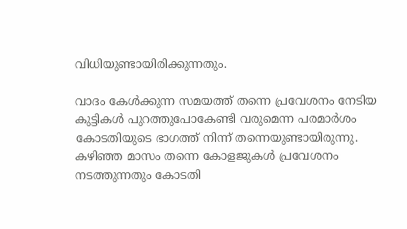വിധിയുണ്ടായിരിക്കുന്നതും.

വാദം കേള്‍ക്കുന്ന സമയത്ത് തന്നെ പ്രവേശനം നേടിയ കുട്ടികള്‍ പുറത്തുപോകേണ്ടി വരുമെന്ന പരമാര്‍ശം കോടതിയുടെ ഭാഗത്ത് നിന്ന് തന്നെയുണ്ടായിരുന്നു. കഴിഞ്ഞ മാസം തന്നെ കോളജുകള്‍ പ്രവേശനം നടത്തുന്നതും കോടതി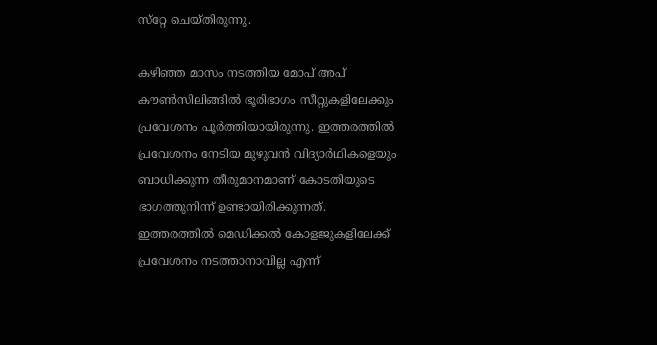സ്‌റ്റേ ചെയ്തിരുന്നു.

കഴിഞ്ഞ മാസം നടത്തിയ മോപ് അപ് കൗണ്‍സിലിങ്ങില്‍ ഭൂരിഭാഗം സീറ്റുകളിലേക്കും പ്രവേശനം പൂര്‍ത്തിയായിരുന്നു. ഇത്തരത്തില്‍ പ്രവേശനം നേടിയ മുഴുവന്‍ വിദ്യാര്‍ഥികളെയും ബാധിക്കുന്ന തീരുമാനമാണ് കോടതിയുടെ ഭാഗത്തുനിന്ന് ഉണ്ടായിരിക്കുന്നത്. ഇത്തരത്തില്‍ മെഡിക്കല്‍ കോളജുകളിലേക്ക് പ്രവേശനം നടത്താനാവില്ല എന്ന്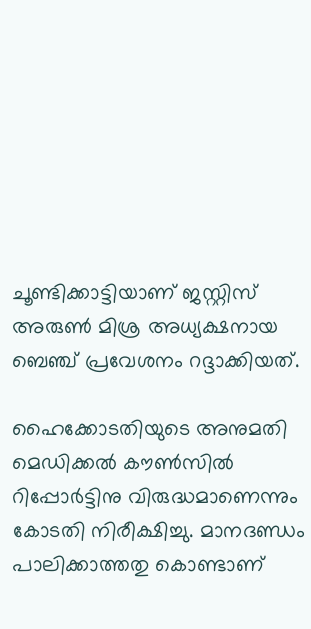ചൂണ്ടിക്കാട്ടിയാണ് ജസ്റ്റിസ് അരുണ്‍ മിശ്ര അധ്യക്ഷനായ ബെഞ്ച് പ്രവേശനം റദ്ദാക്കിയത്.

ഹൈക്കോടതിയുടെ അനുമതി മെഡിക്കല്‍ കൗണ്‍സില്‍ റിപ്പോര്‍ട്ടിനു വിരുദ്ധമാണെന്നും കോടതി നിരീക്ഷിച്ചു. മാനദണ്ഡം പാലിക്കാത്തതു കൊണ്ടാണ്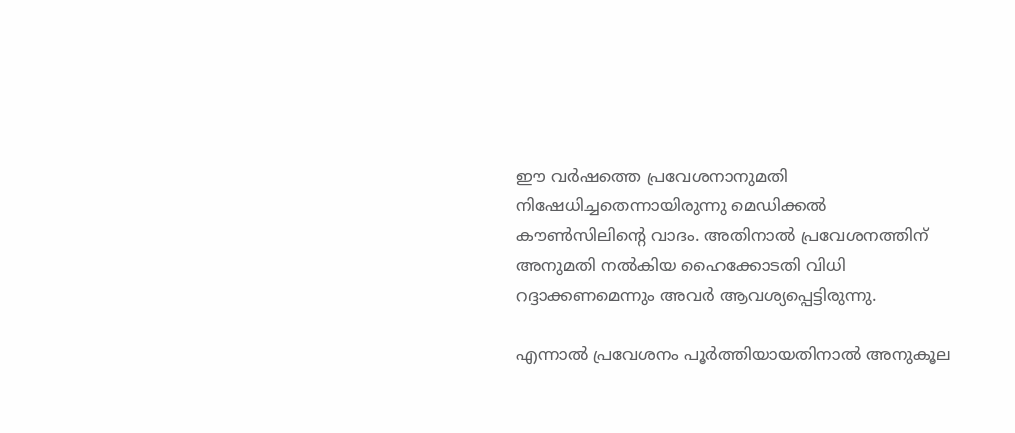ഈ വര്‍ഷത്തെ പ്രവേശനാനുമതി നിഷേധിച്ചതെന്നായിരുന്നു മെഡിക്കല്‍ കൗണ്‍സിലിന്റെ വാദം. അതിനാല്‍ പ്രവേശനത്തിന് അനുമതി നല്‍കിയ ഹൈക്കോടതി വിധി റദ്ദാക്കണമെന്നും അവര്‍ ആവശ്യപ്പെട്ടിരുന്നു.

എന്നാല്‍ പ്രവേശനം പൂര്‍ത്തിയായതിനാല്‍ അനുകൂല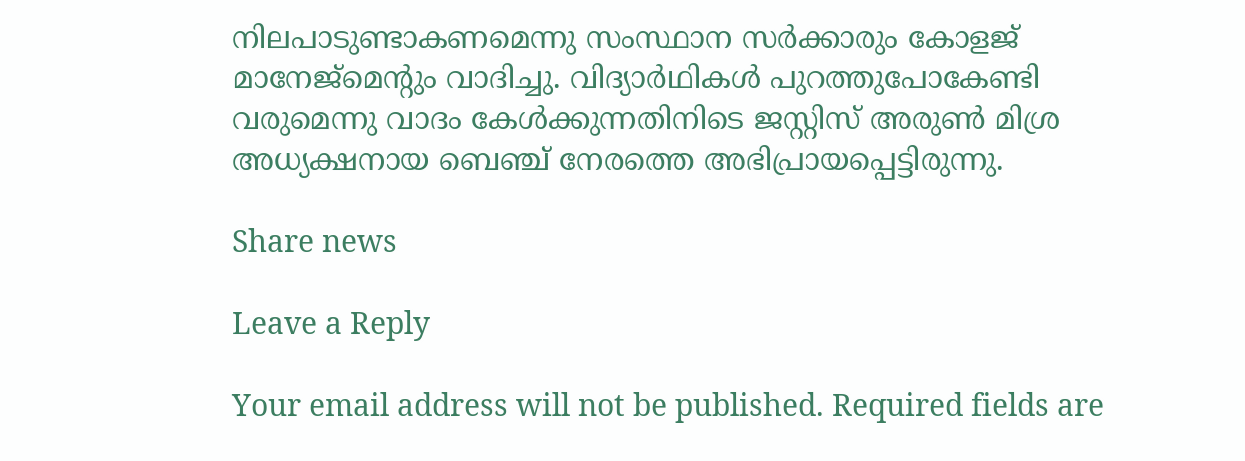നിലപാടുണ്ടാകണമെന്നു സംസ്ഥാന സര്‍ക്കാരും കോളജ് മാനേജ്‌മെന്റും വാദിച്ചു. വിദ്യാര്‍ഥികള്‍ പുറത്തുപോകേണ്ടി വരുമെന്നു വാദം കേള്‍ക്കുന്നതിനിടെ ജസ്റ്റിസ് അരുണ്‍ മിശ്ര അധ്യക്ഷനായ ബെഞ്ച് നേരത്തെ അഭിപ്രായപ്പെട്ടിരുന്നു.

Share news

Leave a Reply

Your email address will not be published. Required fields are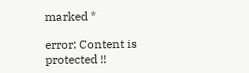marked *

error: Content is protected !!